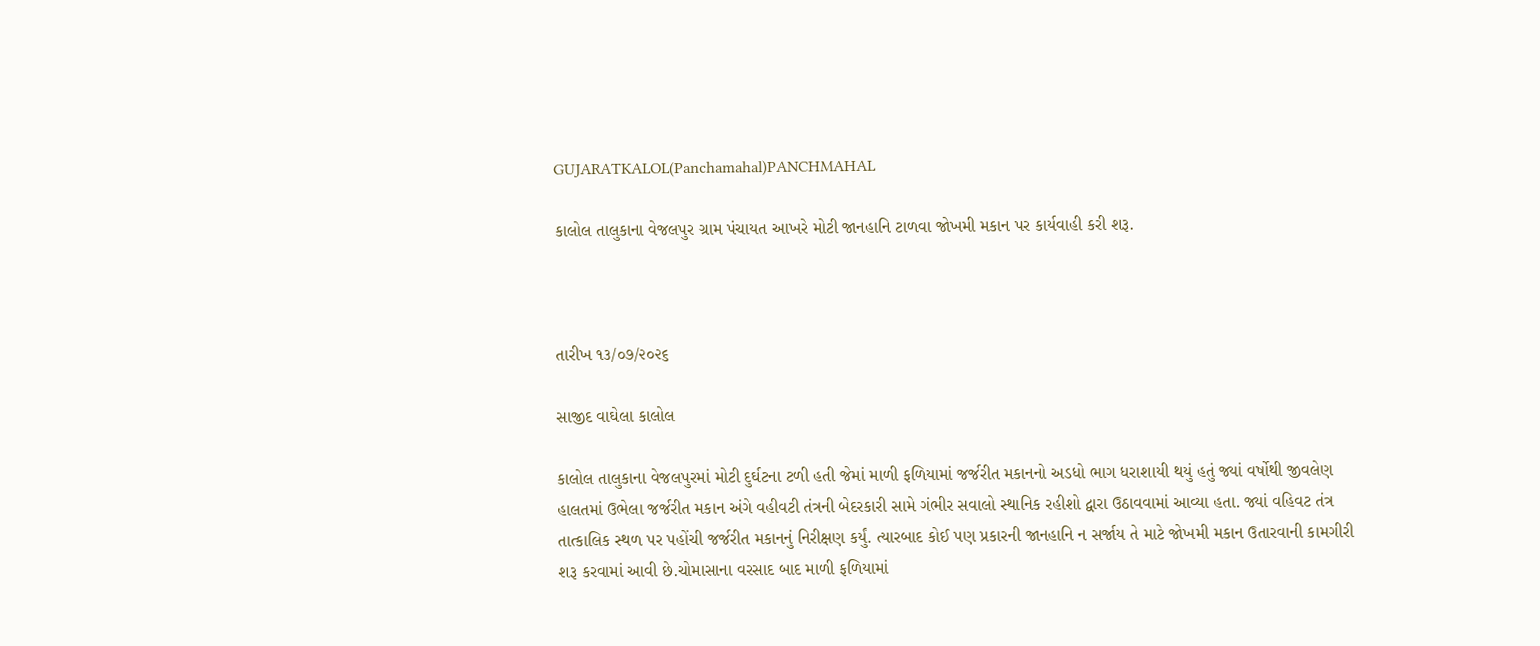GUJARATKALOL(Panchamahal)PANCHMAHAL

કાલોલ તાલુકાના વેજલપુર ગ્રામ પંચાયત આખરે મોટી જાનહાનિ ટાળવા જોખમી મકાન પર કાર્યવાહી કરી શરૂ.



તારીખ ૧૩/૦૭/૨૦૨૬

સાજીદ વાઘેલા કાલોલ

કાલોલ તાલુકાના વેજલપુરમાં મોટી દુર્ઘટના ટળી હતી જેમાં માળી ફળિયામાં જર્જરીત મકાનનો અડધો ભાગ ધરાશાયી થયું હતું જ્યાં વર્ષોથી જીવલેણ હાલતમાં ઉભેલા જર્જરીત મકાન અંગે વહીવટી તંત્રની બેદરકારી સામે ગંભીર સવાલો સ્થાનિક રહીશો દ્વારા ઉઠાવવામાં આવ્યા હતા. જ્યાં વહિવટ તંત્ર તાત્કાલિક સ્થળ પર પહોંચી જર્જરીત મકાનનું નિરીક્ષણ કર્યું. ત્યારબાદ કોઈ પણ પ્રકારની જાનહાનિ ન સર્જાય તે માટે જોખમી મકાન ઉતારવાની કામગીરી શરૂ કરવામાં આવી છે.ચોમાસાના વરસાદ બાદ માળી ફળિયામાં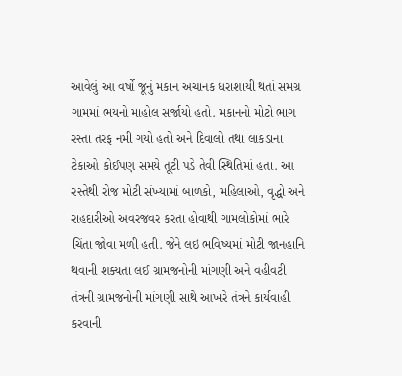આવેલું આ વર્ષો જૂનું મકાન અચાનક ધરાશાયી થતાં સમગ્ર ગામમાં ભયનો માહોલ સર્જાયો હતો. મકાનનો મોટો ભાગ રસ્તા તરફ નમી ગયો હતો અને દિવાલો તથા લાકડાના ટેકાઓ કોઈપણ સમયે તૂટી પડે તેવી સ્થિતિમાં હતા. આ રસ્તેથી રોજ મોટી સંખ્યામાં બાળકો, મહિલાઓ, વૃદ્ધો અને રાહદારીઓ અવરજવર કરતા હોવાથી ગામલોકોમાં ભારે ચિંતા જોવા મળી હતી. જેને લઇ ભવિષ્યમાં મોટી જાનહાનિ થવાની શક્યતા લઈ ગ્રામજનોની માંગણી અને વહીવટી તંત્રની ગ્રામજનોની માંગણી સાથે આખરે તંત્રને કાર્યવાહી કરવાની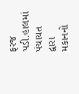ફરજ પડી.હાલમાં પંચાયત દ્વારા મકાનનો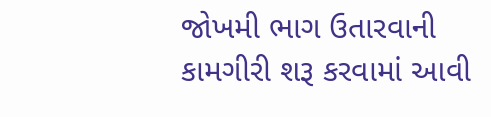જોખમી ભાગ ઉતારવાની કામગીરી શરૂ કરવામાં આવી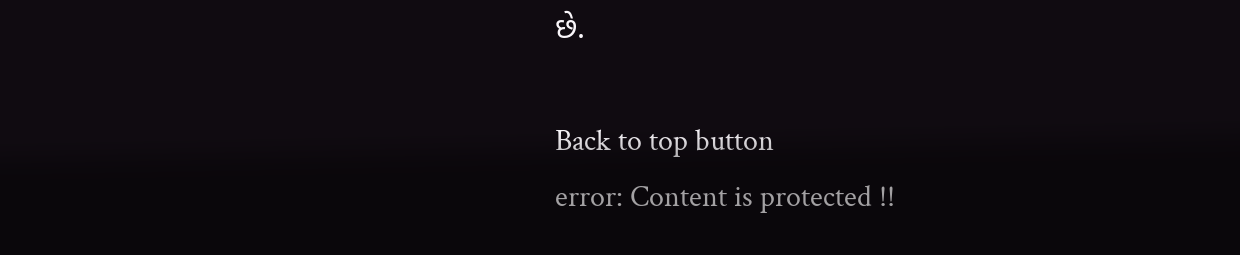છે.

Back to top button
error: Content is protected !!